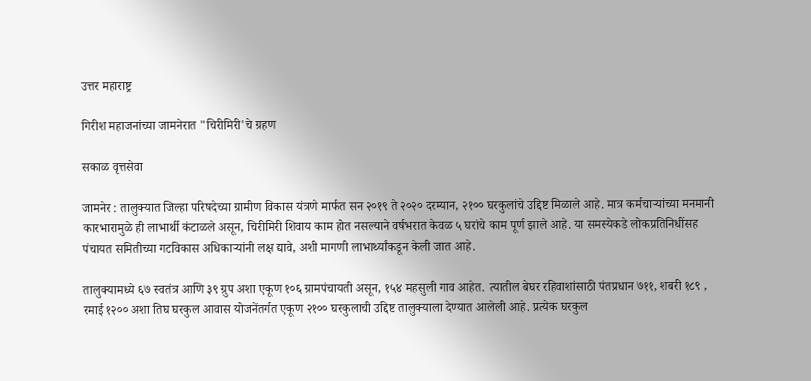उत्तर महाराष्ट्र

गिरीश महाजनांच्या जामनेरात "चिरीमिरी'चे ग्रहण

सकाळ वृत्तसेवा

जामनेर : तालुक्यात जिल्हा परिषदेच्या ग्रामीण विकास यंत्रणे मार्फत सन २०१९ ते २०२० दरम्यान, २१०० घरकुलांचे उद्दिष्ट मिळाले आहे. मात्र कर्मचाऱ्यांच्या मनमानी कारभारामुळे ही लाभार्थी कंटाळले असून, चिरीमिरी शिवाय काम होत नसल्याने वर्षभरात केवळ ५ घरांचे काम पूर्ण झाले आहे. या समस्येकडे लोकप्रतिनिधींसह पंचायत समितीच्या गटविकास अधिकाऱ्यांनी लक्ष द्यावे, अशी मागणी लाभार्थ्यांकडून केली जात आहे.

तालुक्यामध्ये ६७ स्वतंत्र आणि ३९ ग्रुप अशा एकूण १०६ ग्रामपंचायती असून, १५४ महसुली गाव आहेत. त्यातील बेघर रहिवाशांसाठी पंतप्रधान ७११, शबरी १८९ , रमाई १२०० अशा तिघ घरकुल आवास योजनेंतर्गत एकूण २१०० घरकुलाची उद्दिष्ट तालुक्याला देण्यात आलेली आहे. प्रत्येक घरकुल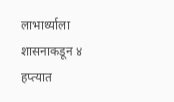लाभार्थ्याला शासनाकडून ४ हप्त्यात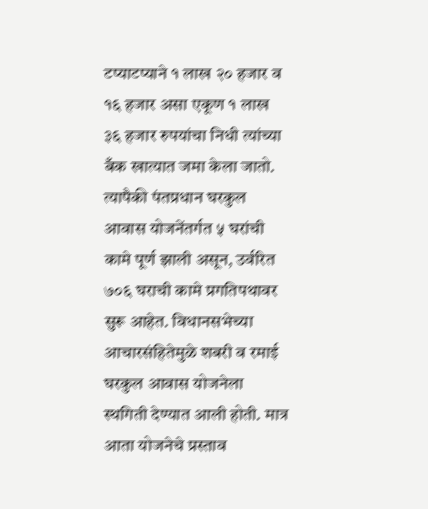टप्याटप्याने १ लाख २० हजार व १६ हजार असा एकूण १ लाख ३६ हजार रुपयांचा निधी त्यांच्या बँक खात्यात जमा केला जातो. त्यापैकी पंतप्रधान घरकुल आवास योजनेंतर्गत ५ घरांची कामे पूर्ण झाली असून, उर्वरित ७०६ घराची कामे प्रगतिपथावर सुरू आहेत. विधानसभेच्या आचारसंहितेमुळे शबरी व रमाई घरकुल आवास योजनेला स्थगिती देण्यात आली होती. मात्र आता योजनेचे प्रस्ताव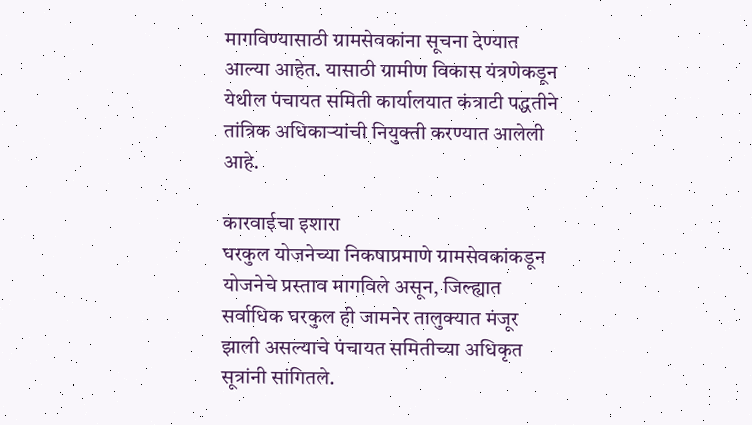मागविण्यासाठी ग्रामसेवकांना सूचना देण्यात आल्या आहेत. यासाठी ग्रामीण विकास यंत्रणेकडून येथील पंचायत समिती कार्यालयात कंत्राटी पद्धतीने तांत्रिक अधिकाऱ्यांची नियुक्ती करण्यात आलेली आहे.

कारवाईचा इशारा
घरकुल योजनेच्या निकषाप्रमाणे ग्रामसेवकांकडून योजनेचे प्रस्ताव मागविले असून, जिल्ह्यात सर्वाधिक घरकुल ही जामनेर तालुक्यात मंजूर झाली असल्याचे पंचायत समितीच्या अधिकृत सूत्रांनी सांगितले.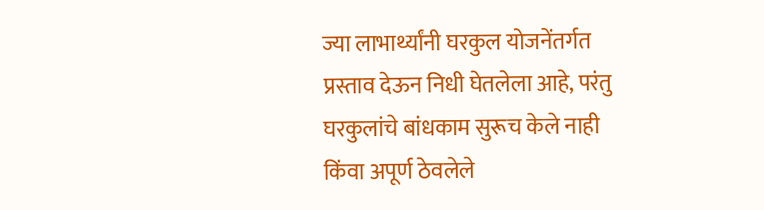ज्या लाभार्थ्यांनी घरकुल योजनेंतर्गत प्रस्ताव देऊन निधी घेतलेला आहे, परंतु घरकुलांचे बांधकाम सुरूच केले नाही किंवा अपूर्ण ठेवलेले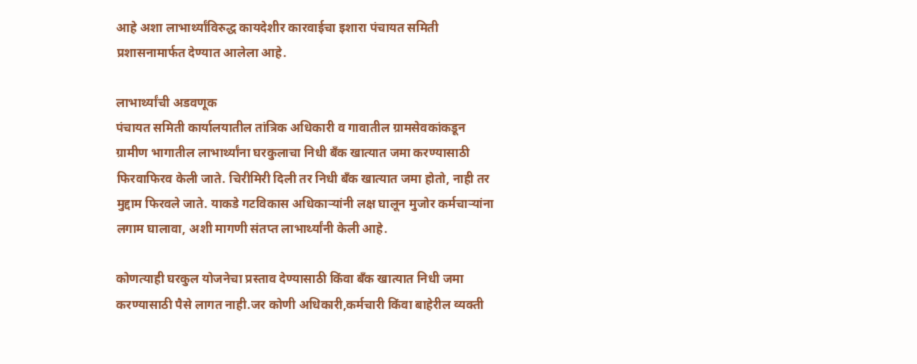आहे अशा लाभार्थ्यांविरुद्ध कायदेशीर कारवाईचा इशारा पंचायत समिती प्रशासनामार्फत देण्यात आलेला आहे.

लाभार्थ्यांची अडवणूक
पंचायत समिती कार्यालयातील तांत्रिक अधिकारी व गावातील ग्रामसेवकांकडून ग्रामीण भागातील लाभार्थ्यांना घरकुलाचा निधी बँक खात्यात जमा करण्यासाठी फिरवाफिरव केली जाते. चिरीमिरी दिली तर निधी बँक खात्यात जमा होतो, नाही तर मुद्दाम फिरवले जाते. याकडे गटविकास अधिकाऱ्यांनी लक्ष घालून मुजोर कर्मचाऱ्यांना लगाम घालावा, अशी मागणी संतप्त लाभार्थ्यांनी केली आहे.

कोणत्याही घरकुल योजनेचा प्रस्ताव देण्यासाठी किंवा बँक खात्यात निधी जमा करण्यासाठी पैसे लागत नाही.जर कोणी अधिकारी,कर्मचारी किंवा बाहेरील व्यक्ती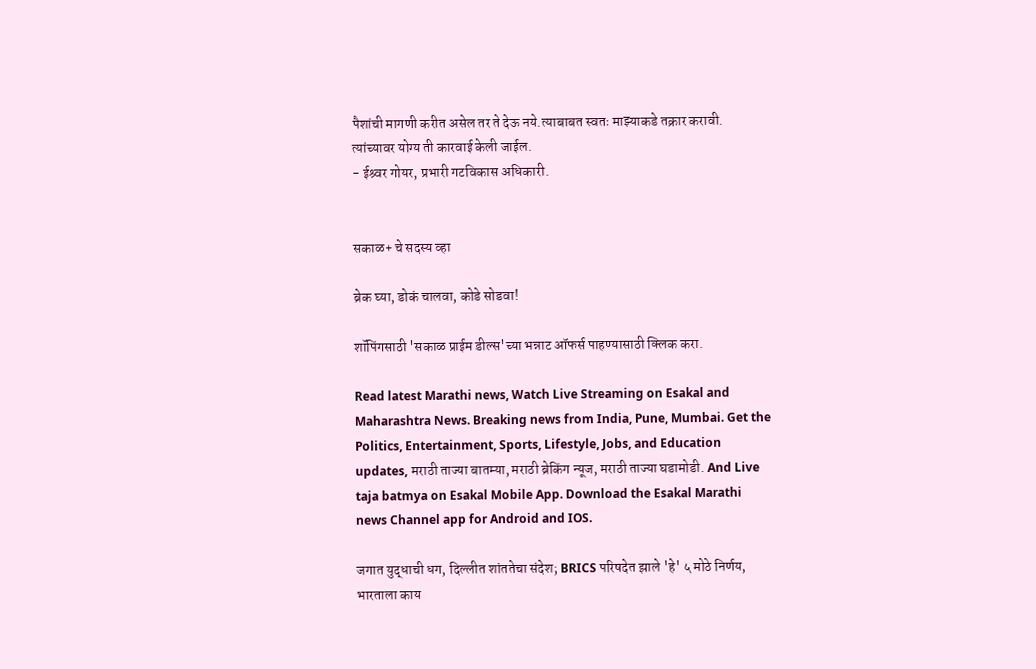पैशांची मागणी करीत असेल तर ते देऊ नये.त्याबाबत स्वतः माझ्याकडे तक्रार करावी. त्यांच्यावर योग्य ती कारवाई केली जाईल.
- ईश्र्वर गोयर, प्रभारी गटविकास अधिकारी.


सकाळ+ चे सदस्य व्हा

ब्रेक घ्या, डोकं चालवा, कोडे सोडवा!

शॉपिंगसाठी 'सकाळ प्राईम डील्स'च्या भन्नाट ऑफर्स पाहण्यासाठी क्लिक करा.

Read latest Marathi news, Watch Live Streaming on Esakal and Maharashtra News. Breaking news from India, Pune, Mumbai. Get the Politics, Entertainment, Sports, Lifestyle, Jobs, and Education updates, मराठी ताज्या बातम्या, मराठी ब्रेकिंग न्यूज, मराठी ताज्या घडामोडी. And Live taja batmya on Esakal Mobile App. Download the Esakal Marathi news Channel app for Android and IOS.

जगात युद्धाची धग, दिल्लीत शांततेचा संदेश; BRICS परिषदेत झाले 'हे' ५ मोठे निर्णय, भारताला काय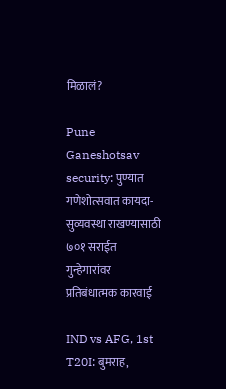मिळालं?

Pune Ganeshotsav security: पुण्यात गणेशोत्सवात कायदा-सुव्यवस्था राखण्यासाठी ७०१ सराईत गुन्हेगारांवर प्रतिबंधात्मक कारवाई

IND vs AFG, 1st T20I: बुमराह,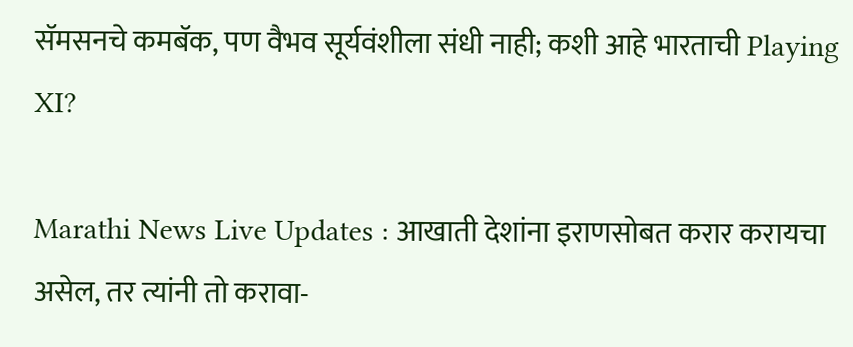सॅमसनचे कमबॅक, पण वैभव सूर्यवंशीला संधी नाही; कशी आहे भारताची Playing XI?

Marathi News Live Updates : आखाती देशांना इराणसोबत करार करायचा असेल, तर त्यांनी तो करावा-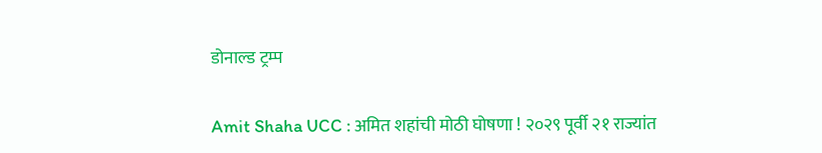डोनाल्ड ट्रम्प

Amit Shaha UCC : अमित शहांची मोठी घोषणा ! २०२९ पूर्वी २१ राज्यांत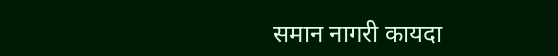समान नागरी कायदा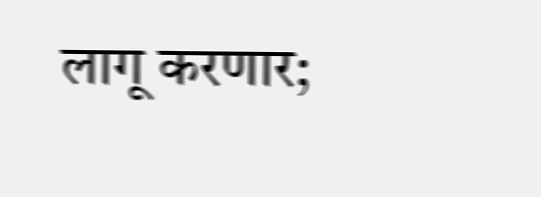लागू करणार;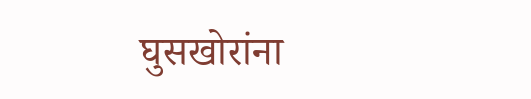घुसखोरांना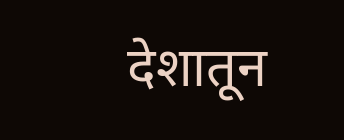देशातून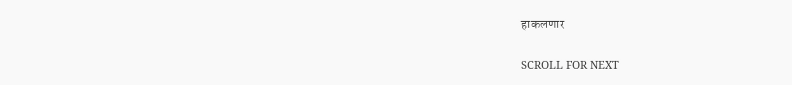हाकलणार

SCROLL FOR NEXT